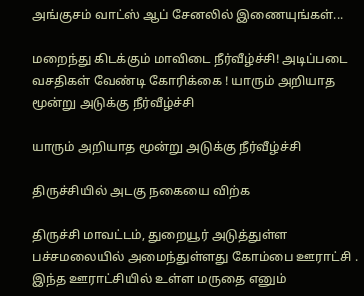அங்குசம் வாட்ஸ் ஆப் சேனலில் இணையுங்கள்...

மறைந்து கிடக்கும் மாவிடை நீர்வீழ்ச்சி! அடிப்படை வசதிகள் வேண்டி கோரிக்கை ! யாரும் அறியாத மூன்று அடுக்கு நீர்வீழ்ச்சி

யாரும் அறியாத மூன்று அடுக்கு நீர்வீழ்ச்சி

திருச்சியில் அடகு நகையை விற்க

திருச்சி மாவட்டம், துறையூர் அடுத்துள்ள பச்சமலையில் அமைந்துள்ளது கோம்பை ஊராட்சி . இந்த ஊராட்சியில் உள்ள மருதை எனும்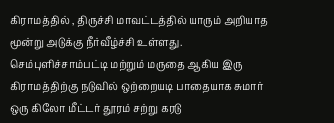கிராமத்தில் , திருச்சி மாவட்டத்தில் யாரும் அறியாத மூன்று அடுக்கு நீர்வீழ்ச்சி உள்ளது. செம்புளிச்சாம்பட்டி மற்றும் மருதை ஆகிய இரு கிராமத்திற்கு நடுவில் ஒற்றையடி பாதையாக சுமார் ஒரு கிலோ மீட்டர் தூரம் சற்று கரடு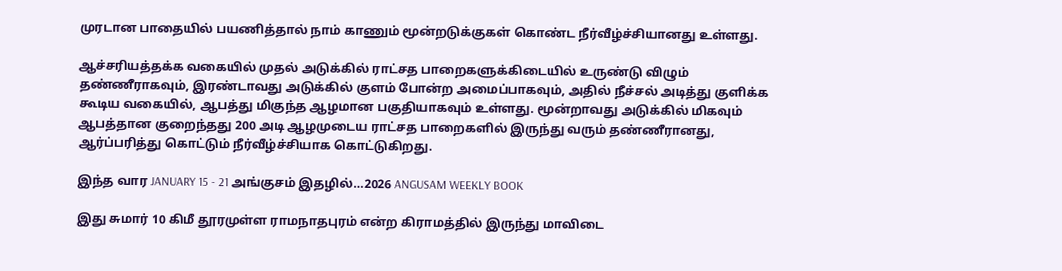முரடான பாதையில் பயணித்தால் நாம் காணும் மூன்றடுக்குகள் கொண்ட நீர்வீழ்ச்சியானது உள்ளது.

ஆச்சரியத்தக்க வகையில் முதல் அடுக்கில் ராட்சத பாறைகளுக்கிடையில் உருண்டு விழும் தண்ணீராகவும், இரண்டாவது அடுக்கில் குளம் போன்ற அமைப்பாகவும், அதில் நீச்சல் அடித்து குளிக்க கூடிய வகையில், ஆபத்து மிகுந்த ஆழமான பகுதியாகவும் உள்ளது. மூன்றாவது அடுக்கில் மிகவும் ஆபத்தான குறைந்தது 200 அடி ஆழமுடைய ராட்சத பாறைகளில் இருந்து வரும் தண்ணீரானது, ஆர்ப்பரித்து கொட்டும் நீர்வீழ்ச்சியாக கொட்டுகிறது.

இந்த வார JANUARY 15 - 21 அங்குசம் இதழில்…2026 ANGUSAM WEEKLY BOOK

இது சுமார் 10 கிமீ தூரமுள்ள ராமநாதபுரம் என்ற கிராமத்தில் இருந்து மாவிடை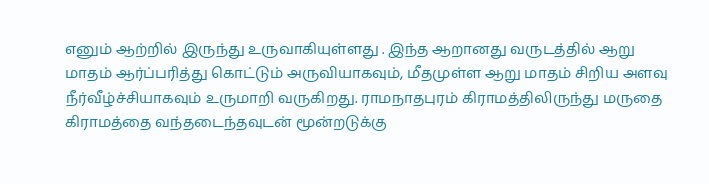எனும் ஆற்றில் இருந்து உருவாகியுள்ளது . இந்த ஆறானது வருடத்தில் ஆறு மாதம் ஆர்ப்பரித்து கொட்டும் அருவியாகவும், மீதமுள்ள ஆறு மாதம் சிறிய அளவு நீர்வீழ்ச்சியாகவும் உருமாறி வருகிறது. ராமநாதபுரம் கிராமத்திலிருந்து மருதை கிராமத்தை வந்தடைந்தவுடன் மூன்றடுக்கு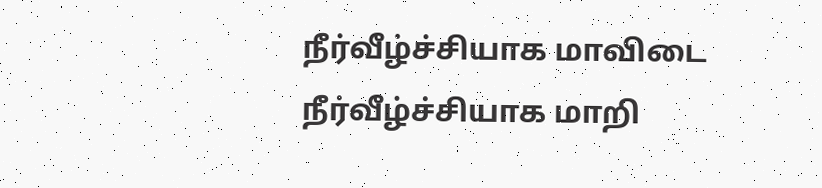நீர்வீழ்ச்சியாக மாவிடை நீர்வீழ்ச்சியாக மாறி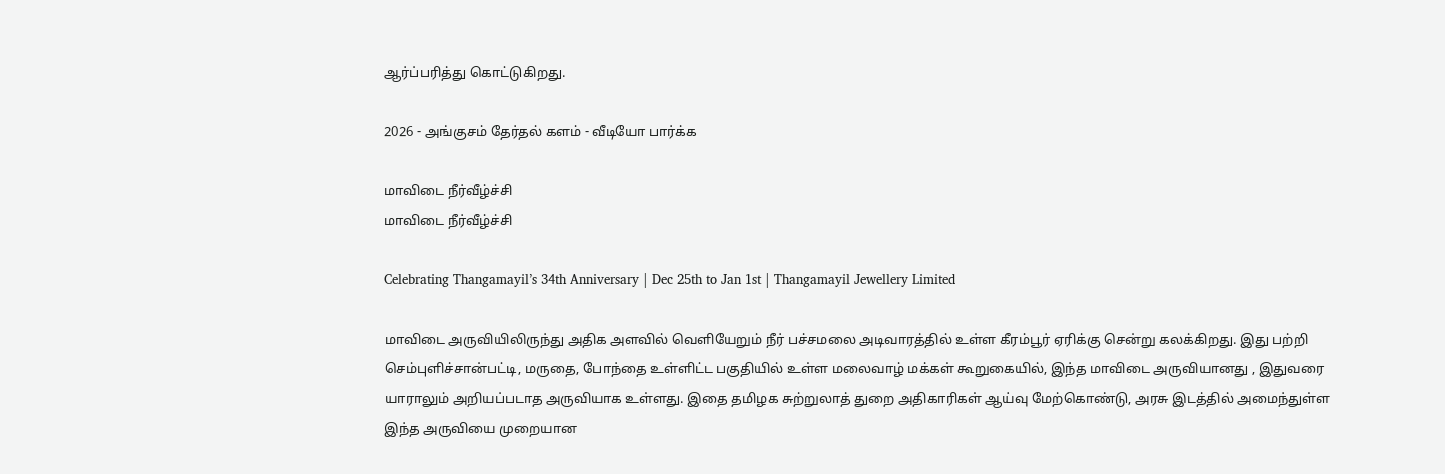ஆர்ப்பரித்து கொட்டுகிறது.

2026 - அங்குசம் தேர்தல் களம் - வீடியோ பார்க்க

மாவிடை நீர்வீழ்ச்சி
மாவிடை நீர்வீழ்ச்சி

Celebrating Thangamayil’s 34th Anniversary | Dec 25th to Jan 1st | Thangamayil Jewellery Limited

மாவிடை அருவியிலிருந்து அதிக அளவில் வெளியேறும் நீர் பச்சமலை அடிவாரத்தில் உள்ள கீரம்பூர் ஏரிக்கு சென்று கலக்கிறது. இது பற்றி செம்புளிச்சான்பட்டி, மருதை, போந்தை உள்ளிட்ட பகுதியில் உள்ள மலைவாழ் மக்கள் கூறுகையில், இந்த மாவிடை அருவியானது , இதுவரை யாராலும் அறியப்படாத அருவியாக உள்ளது. இதை தமிழக சுற்றுலாத் துறை அதிகாரிகள் ஆய்வு மேற்கொண்டு, அரசு இடத்தில் அமைந்துள்ள இந்த அருவியை முறையான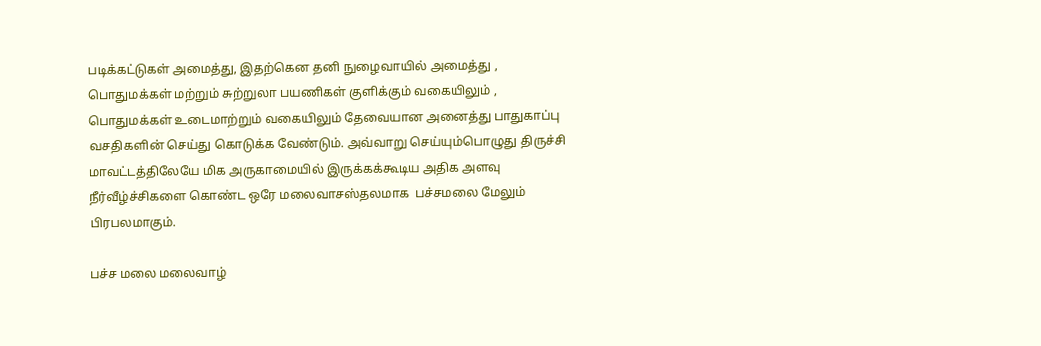படிக்கட்டுகள் அமைத்து, இதற்கென தனி நுழைவாயில் அமைத்து , பொதுமக்கள் மற்றும் சுற்றுலா பயணிகள் குளிக்கும் வகையிலும் , பொதுமக்கள் உடைமாற்றும் வகையிலும் தேவையான அனைத்து பாதுகாப்பு வசதிகளின் செய்து கொடுக்க வேண்டும். அவ்வாறு செய்யும்பொழுது திருச்சி மாவட்டத்திலேயே மிக அருகாமையில் இருக்கக்கூடிய அதிக அளவு நீர்வீழ்ச்சிகளை கொண்ட ஒரே மலைவாசஸ்தலமாக  பச்சமலை மேலும் பிரபலமாகும்.

பச்ச மலை மலைவாழ்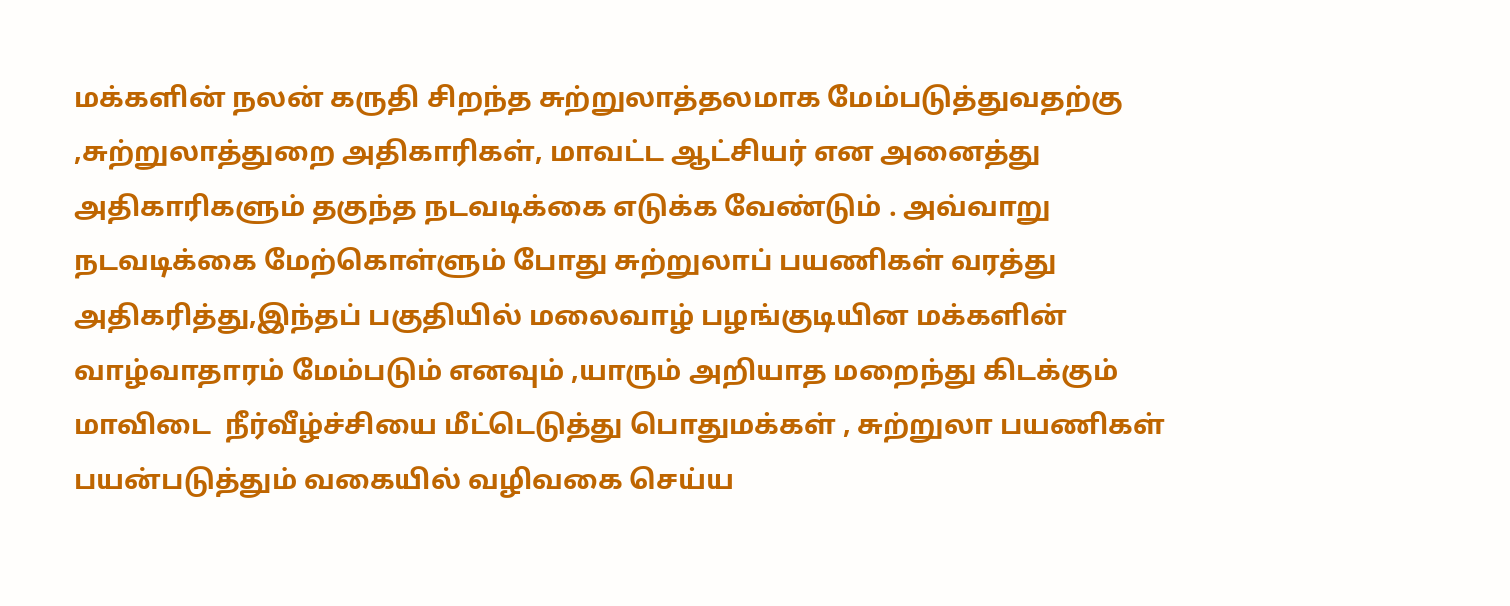மக்களின் நலன் கருதி சிறந்த சுற்றுலாத்தலமாக மேம்படுத்துவதற்கு ,சுற்றுலாத்துறை அதிகாரிகள், மாவட்ட ஆட்சியர் என அனைத்து அதிகாரிகளும் தகுந்த நடவடிக்கை எடுக்க வேண்டும் . அவ்வாறு நடவடிக்கை மேற்கொள்ளும் போது சுற்றுலாப் பயணிகள் வரத்து அதிகரித்து,இந்தப் பகுதியில் மலைவாழ் பழங்குடியின மக்களின் வாழ்வாதாரம் மேம்படும் எனவும் ,யாரும் அறியாத மறைந்து கிடக்கும் மாவிடை  நீர்வீழ்ச்சியை மீட்டெடுத்து பொதுமக்கள் , சுற்றுலா பயணிகள் பயன்படுத்தும் வகையில் வழிவகை செய்ய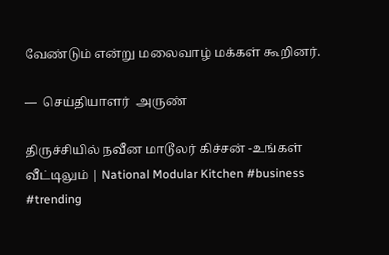வேண்டும் என்று மலைவாழ் மக்கள் கூறினர்.

—  செய்தியாளர்  அருண்

திருச்சியில் நவீன மாடூலர் கிச்சன் -உங்கள் வீட்டிலும் | National Modular Kitchen #business #trending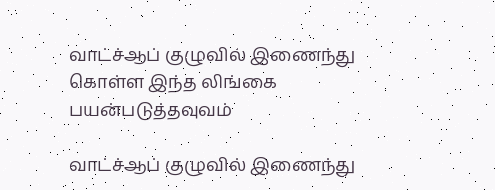வாட்ச்ஆப் குழுவில் இணைந்து கொள்ள இந்த லிங்கை பயன்படுத்தவுவம்

வாட்ச்ஆப் குழுவில் இணைந்து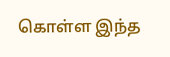கொள்ள இந்த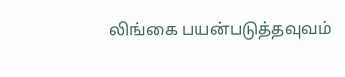லிங்கை பயன்படுத்தவுவம்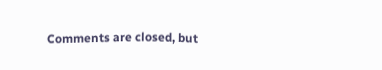Comments are closed, but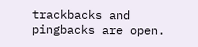trackbacks and pingbacks are open.